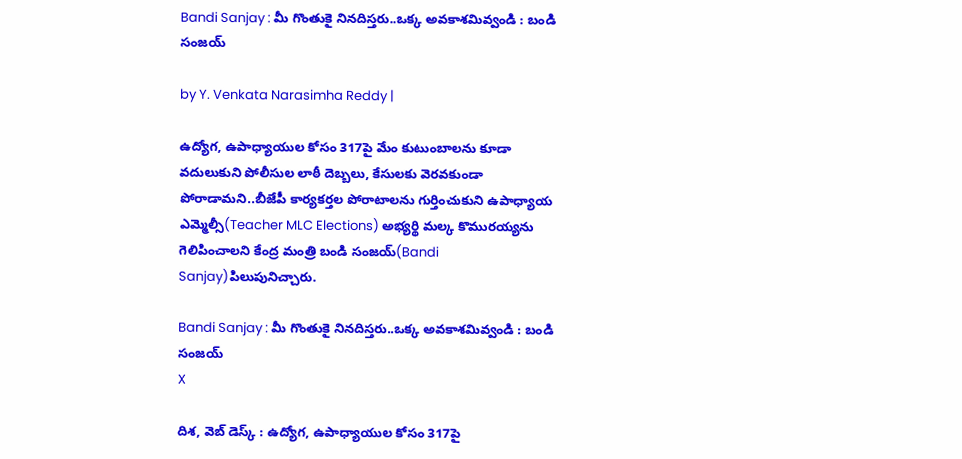Bandi Sanjay : మీ గొంతుకై నినదిస్తరు..ఒక్క అవకాశమివ్వండి : బండి సంజయ్

by Y. Venkata Narasimha Reddy |

ఉద్యోగ, ఉపాధ్యాయుల కోసం 317పై మేం కుటుంబాలను కూడా వదులుకుని పోలీసుల లాఠీ దెబ్బలు, కేసులకు వెరవకుండా పోరాడామని..బీజేపీ కార్యకర్తల పోరాటాలను గుర్తించుకుని ఉపాధ్యాయ ఎమ్మెల్సీ(Teacher MLC Elections) అభ్యర్థి మల్క కొమురయ్యను గెలిపించాలని కేంద్ర మంత్రి బండి సంజయ్(Bandi Sanjay)పిలుపునిచ్చారు.

Bandi Sanjay : మీ గొంతుకై నినదిస్తరు..ఒక్క అవకాశమివ్వండి : బండి సంజయ్
X

దిశ, వెబ్ డెస్క్ : ఉద్యోగ, ఉపాధ్యాయుల కోసం 317పై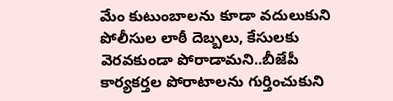మేం కుటుంబాలను కూడా వదులుకుని పోలీసుల లాఠీ దెబ్బలు, కేసులకు వెరవకుండా పోరాడామని..బీజేపీ కార్యకర్తల పోరాటాలను గుర్తించుకుని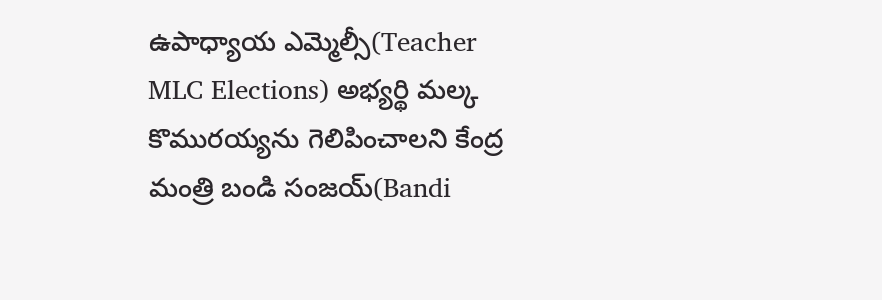ఉపాధ్యాయ ఎమ్మెల్సీ(Teacher MLC Elections) అభ్యర్థి మల్క కొమురయ్యను గెలిపించాలని కేంద్ర మంత్రి బండి సంజయ్(Bandi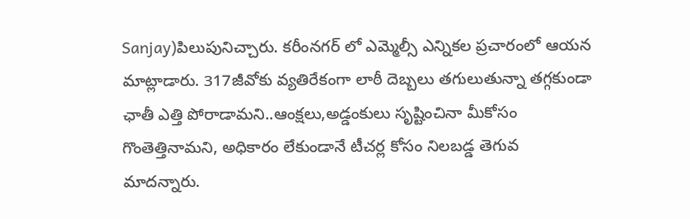Sanjay)పిలుపునిచ్చారు. కరీంనగర్ లో ఎమ్మెల్సీ ఎన్నికల ప్రచారంలో ఆయన మాట్లాడారు. 317జీవోకు వ్యతిరేకంగా లాఠీ దెబ్బలు తగులుతున్నా తగ్గకుండా ఛాతీ ఎత్తి పోరాడామని..ఆంక్షలు,అడ్డంకులు సృష్టించినా మీకోసం గొంతెత్తినామని, అధికారం లేకుండానే టీచర్ల కోసం నిలబడ్డ తెగువ మాదన్నారు.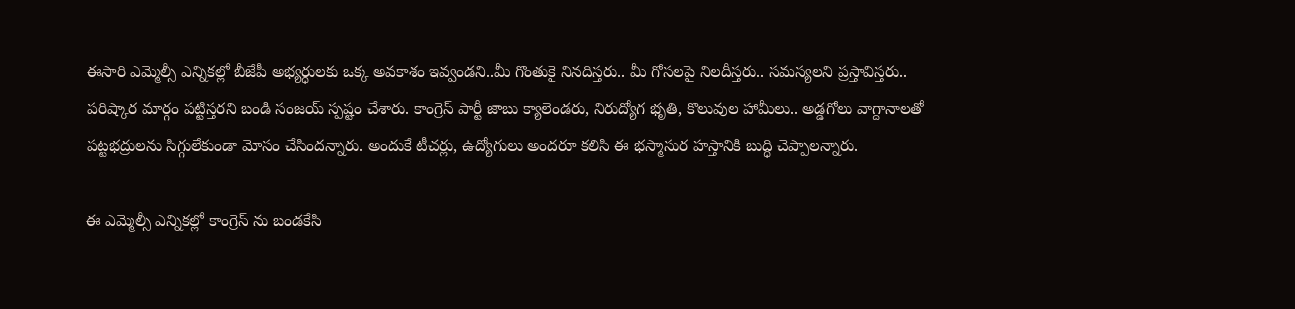ఈసారి ఎమ్మెల్సీ ఎన్నికల్లో బీజేపీ అభ్యర్ధులకు ఒక్క అవకాశం ఇవ్వండని..మీ గొంతుకై నినదిస్తరు.. మీ గోసలపై నిలదీస్తరు.. సమస్యలని ప్రస్తావిస్తరు.. పరిష్కార మార్గం పట్టిస్తరని బండి సంజయ్ స్పష్టం చేశారు. కాంగ్రెస్ పార్టీ జాబు క్యాలెండరు, నిరుద్యోగ భృతి, కొలువుల హామీలు.. అడ్డగోలు వాగ్దానాలతో పట్టభద్రులను సిగ్గులేకుండా మోసం చేసిందన్నారు. అందుకే టీచర్లు, ఉద్యోగులు అందరూ కలిసి ఈ భస్మాసుర హస్తానికి బుద్ధి చెప్పాలన్నారు.

ఈ ఎమ్మెల్సీ ఎన్నికల్లో కాంగ్రెస్ ను బండకేసి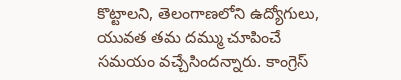కొట్టాలని, తెలంగాణలోని ఉద్యోగులు, యువత తమ దమ్ము చూపించే సమయం వచ్చేసిందన్నారు. కాంగ్రెస్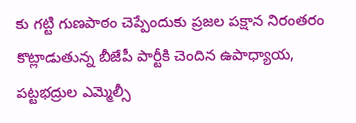కు గట్టి గుణపాఠం చెప్పేందుకు ప్రజల పక్షాన నిరంతరం కొట్లాడుతున్న బీజేపీ పార్టీకి చెందిన ఉపాధ్యాయ, పట్టభద్రుల ఎమ్మెల్సీ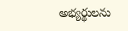అభ్యర్థులను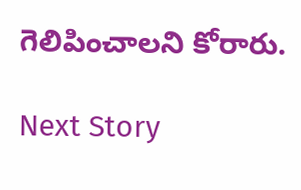గెలిపించాలని కోరారు.

Next Story